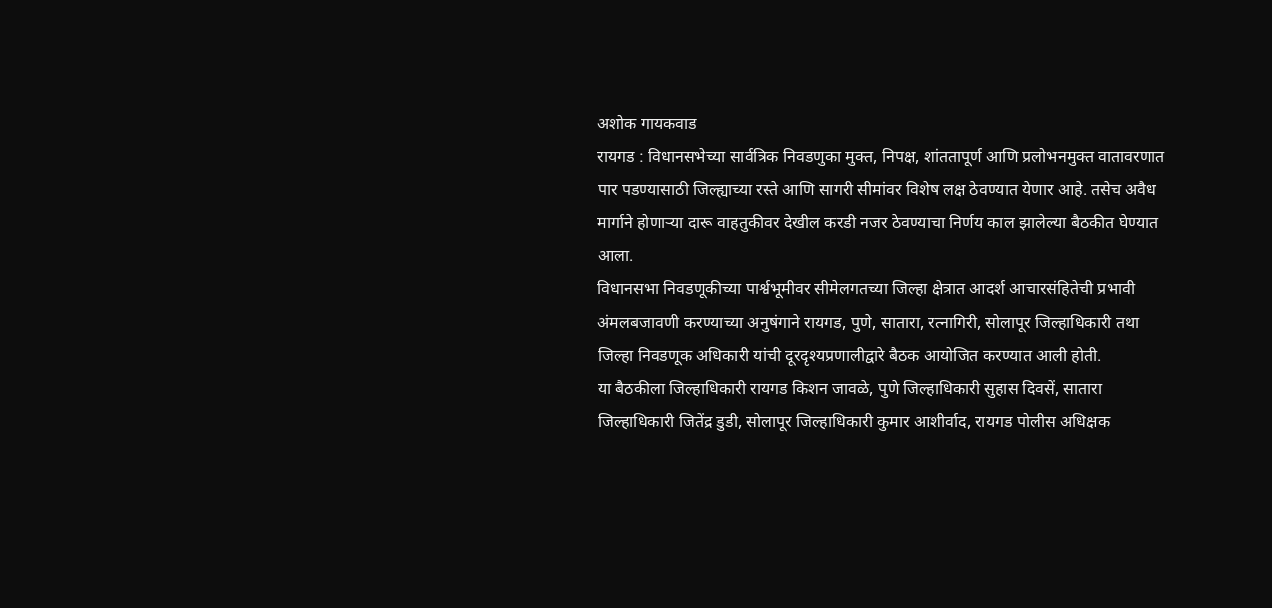अशोक गायकवाड
रायगड : विधानसभेच्या सार्वत्रिक निवडणुका मुक्त, निपक्ष, शांततापूर्ण आणि प्रलोभनमुक्त वातावरणात पार पडण्यासाठी जिल्ह्याच्या रस्ते आणि सागरी सीमांवर विशेष लक्ष ठेवण्यात येणार आहे. तसेच अवैध मार्गाने होणाऱ्या दारू वाहतुकीवर देखील करडी नजर ठेवण्याचा निर्णय काल झालेल्या बैठकीत घेण्यात आला.
विधानसभा निवडणूकीच्या पार्श्वभूमीवर सीमेलगतच्या जिल्हा क्षेत्रात आदर्श आचारसंहितेची प्रभावी अंमलबजावणी करण्याच्या अनुषंगाने रायगड, पुणे, सातारा, रत्नागिरी, सोलापूर जिल्हाधिकारी तथा जिल्हा निवडणूक अधिकारी यांची दूरदृश्यप्रणालीद्वारे बैठक आयोजित करण्यात आली होती.
या बैठकीला जिल्हाधिकारी रायगड किशन जावळे, पुणे जिल्हाधिकारी सुहास दिवसें, सातारा जिल्हाधिकारी जितेंद्र डुडी, सोलापूर जिल्हाधिकारी कुमार आशीर्वाद, रायगड पोलीस अधिक्षक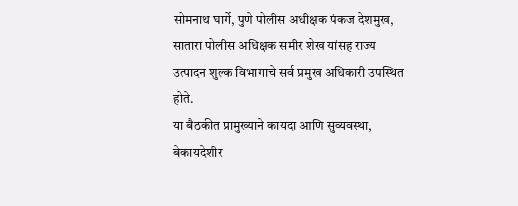सोमनाथ घार्गे, पुणे पोलीस अधीक्षक पंकज देशमुख, सातारा पोलीस अधिक्षक समीर शेख यांसह राज्य उत्पादन शुल्क विभागाचे सर्व प्रमुख अधिकारी उपस्थित होते.
या बैठकीत प्रामुख्याने कायदा आणि सुव्यवस्था, बेकायदेशीर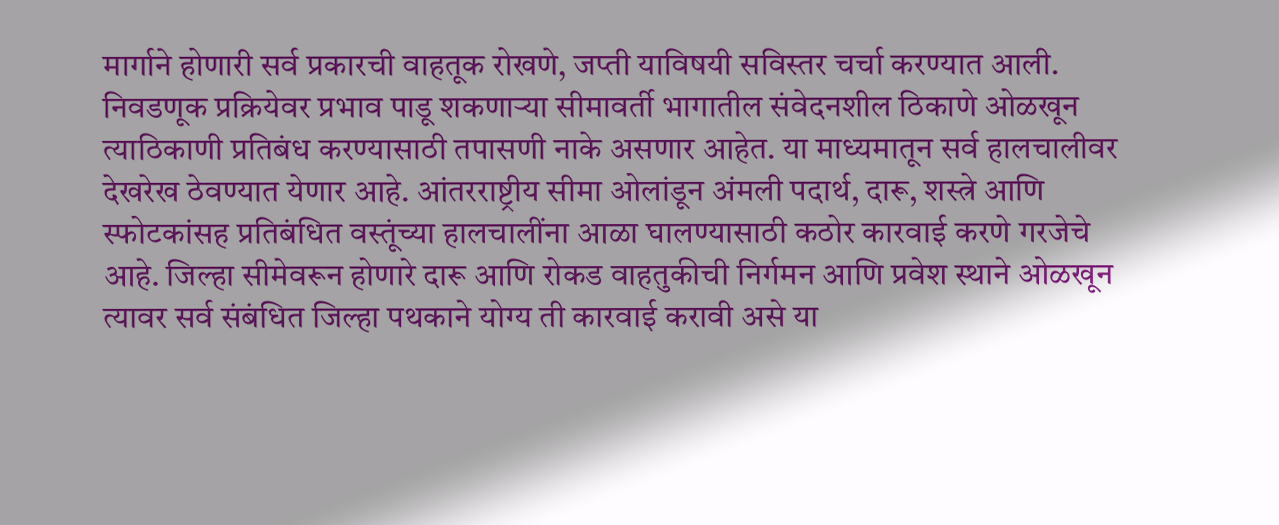मार्गाने होणारी सर्व प्रकारची वाहतूक रोखणे, जप्ती याविषयी सविस्तर चर्चा करण्यात आली.
निवडणूक प्रक्रियेवर प्रभाव पाडू शकणाऱ्या सीमावर्ती भागातील संवेदनशील ठिकाणे ओळखून त्याठिकाणी प्रतिबंध करण्यासाठी तपासणी नाके असणार आहेत. या माध्यमातून सर्व हालचालीवर देखरेख ठेवण्यात येणार आहे. आंतरराष्ट्रीय सीमा ओलांडून अंमली पदार्थ, दारू, शस्त्रे आणि स्फोटकांसह प्रतिबंधित वस्तूंच्या हालचालींना आळा घालण्यासाठी कठोर कारवाई करणे गरजेचे आहे. जिल्हा सीमेवरून होणारे दारू आणि रोकड वाहतुकीची निर्गमन आणि प्रवेश स्थाने ओळखून त्यावर सर्व संबंधित जिल्हा पथकाने योग्य ती कारवाई करावी असे या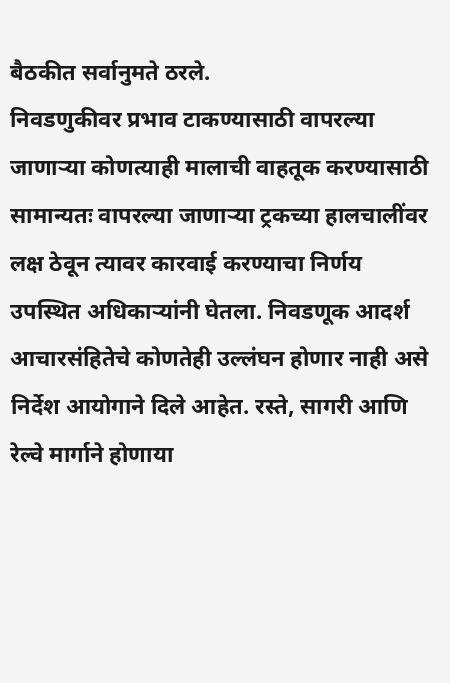बैठकीत सर्वानुमते ठरले.
निवडणुकीवर प्रभाव टाकण्यासाठी वापरल्या जाणाऱ्या कोणत्याही मालाची वाहतूक करण्यासाठी सामान्यतः वापरल्या जाणाऱ्या ट्रकच्या हालचालींवर लक्ष ठेवून त्यावर कारवाई करण्याचा निर्णय उपस्थित अधिकाऱ्यांनी घेतला. निवडणूक आदर्श आचारसंहितेचे कोणतेही उल्लंघन होणार नाही असे निर्देश आयोगाने दिले आहेत. रस्ते, सागरी आणि रेल्वे मार्गाने होणाया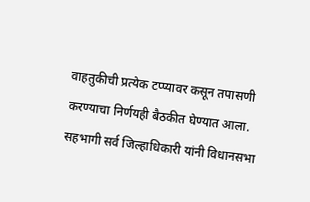वाहतुकीची प्रत्येक टप्प्यावर कसून तपासणी करण्याचा निर्णयही बैठकीत घेण्यात आला. सहभागी सर्व जिल्हाधिकारी यांनी विधानसभा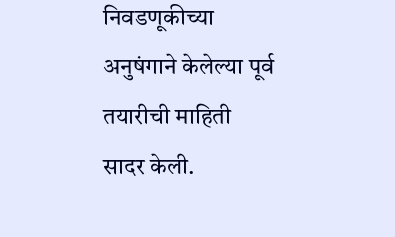निवडणूकीच्या अनुषंगाने केलेल्या पूर्व तयारीची माहिती सादर केली.